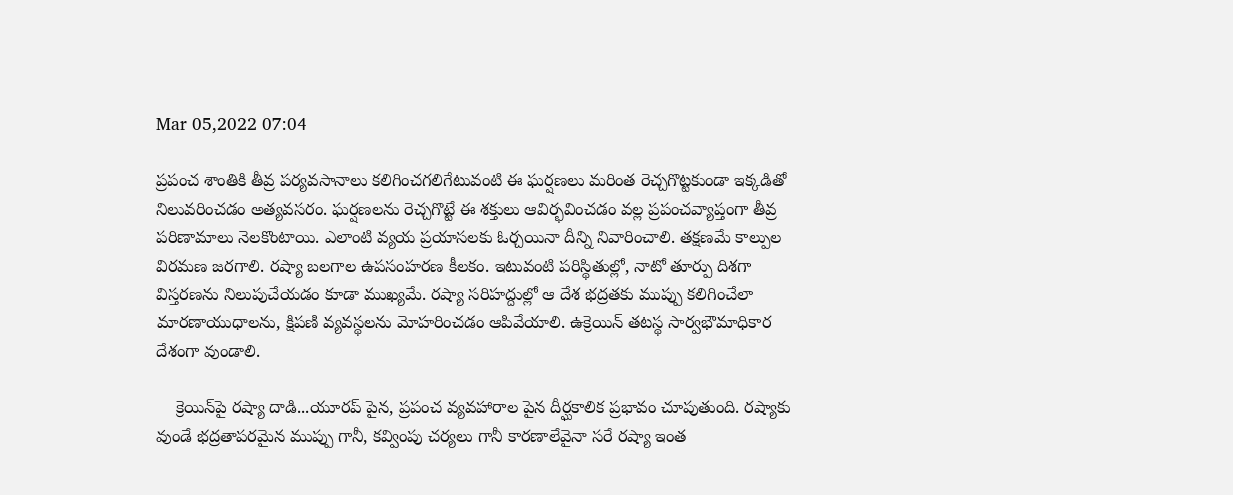Mar 05,2022 07:04

ప్రపంచ శాంతికి తీవ్ర పర్యవసానాలు కలిగించగలిగేటువంటి ఈ ఘర్షణలు మరింత రెచ్చగొట్టకుండా ఇక్కడితో నిలువరించడం అత్యవసరం. ఘర్షణలను రెచ్చగొట్టే ఈ శక్తులు ఆవిర్భవించడం వల్ల ప్రపంచవ్యాప్తంగా తీవ్ర పరిణామాలు నెలకొంటాయి. ఎలాంటి వ్యయ ప్రయాసలకు ఓర్చయినా దీన్ని నివారించాలి. తక్షణమే కాల్పుల విరమణ జరగాలి. రష్యా బలగాల ఉపసంహరణ కీలకం. ఇటువంటి పరిస్థితుల్లో, నాటో తూర్పు దిశగా విస్తరణను నిలుపుచేయడం కూడా ముఖ్యమే. రష్యా సరిహద్దుల్లో ఆ దేశ భద్రతకు ముప్పు కలిగించేలా మారణాయుధాలను, క్షిపణి వ్యవస్థలను మోహరించడం ఆపివేయాలి. ఉక్రెయిన్‌ తటస్థ సార్వభౌమాధికార దేశంగా వుండాలి.

    క్రెయిన్‌పై రష్యా దాడి...యూరప్‌ పైన, ప్రపంచ వ్యవహారాల పైన దీర్ఘకాలిక ప్రభావం చూపుతుంది. రష్యాకు వుండే భద్రతాపరమైన ముప్పు గానీ, కవ్వింపు చర్యలు గానీ కారణాలేవైనా సరే రష్యా ఇంత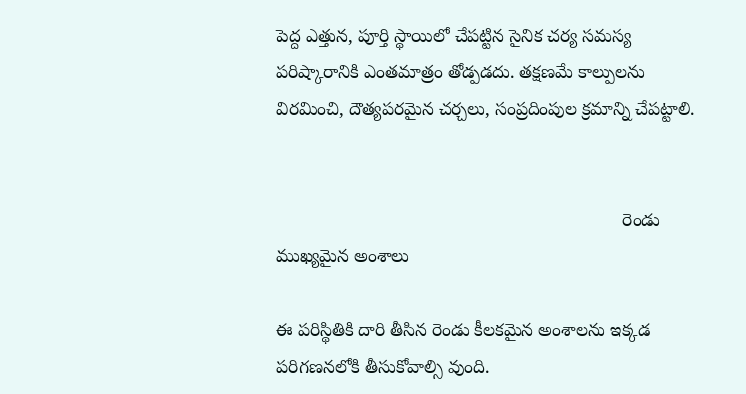పెద్ద ఎత్తున, పూర్తి స్థాయిలో చేపట్టిన సైనిక చర్య సమస్య పరిష్కారానికి ఎంతమాత్రం తోడ్పడదు. తక్షణమే కాల్పులను విరమించి, దౌత్యపరమైన చర్చలు, సంప్రదింపుల క్రమాన్ని చేపట్టాలి.


                                                                    రెండు ముఖ్యమైన అంశాలు

ఈ పరిస్థితికి దారి తీసిన రెండు కీలకమైన అంశాలను ఇక్కడ పరిగణనలోకి తీసుకోవాల్సి వుంది.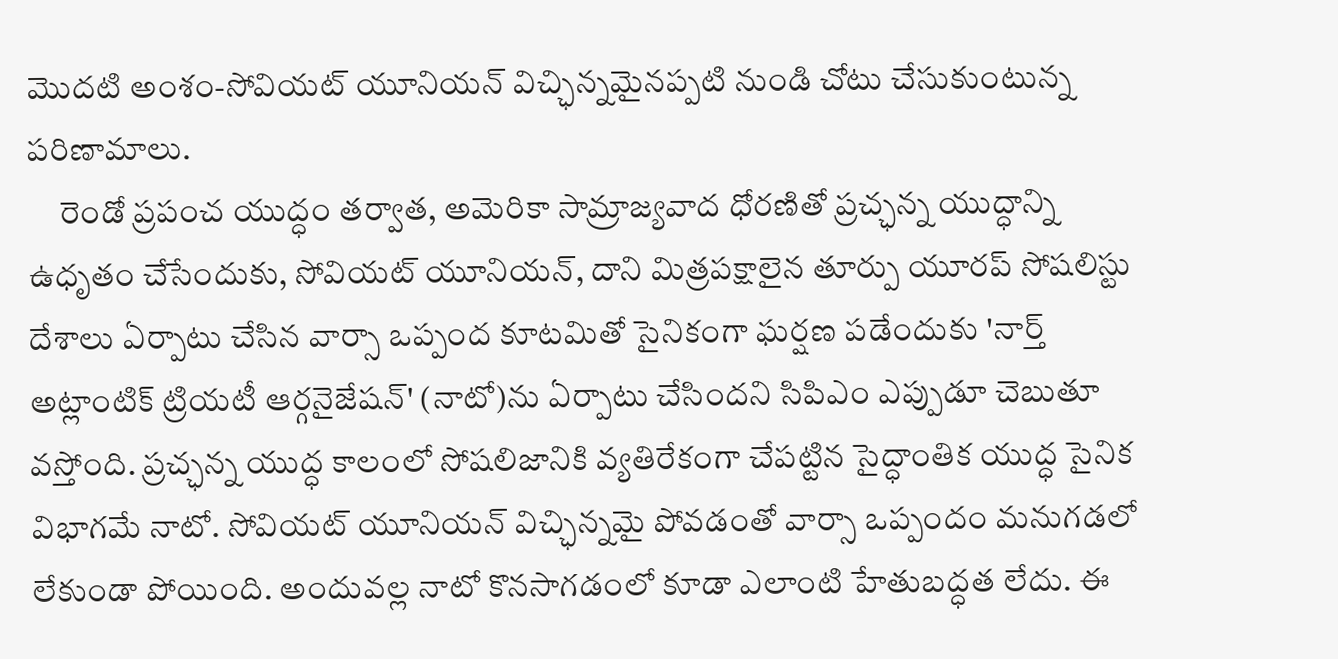మొదటి అంశం-సోవియట్‌ యూనియన్‌ విచ్ఛిన్నమైనప్పటి నుండి చోటు చేసుకుంటున్న పరిణామాలు.
     రెండో ప్రపంచ యుద్ధం తర్వాత, అమెరికా సామ్రాజ్యవాద ధోరణితో ప్రచ్ఛన్న యుద్ధాన్ని ఉధృతం చేసేందుకు, సోవియట్‌ యూనియన్‌, దాని మిత్రపక్షాలైన తూర్పు యూరప్‌ సోషలిస్టు దేశాలు ఏర్పాటు చేసిన వార్సా ఒప్పంద కూటమితో సైనికంగా ఘర్షణ పడేందుకు 'నార్త్‌ అట్లాంటిక్‌ ట్రియటీ ఆర్గనైజేషన్‌' (నాటో)ను ఏర్పాటు చేసిందని సిపిఎం ఎప్పుడూ చెబుతూ వస్తోంది. ప్రచ్ఛన్న యుద్ధ కాలంలో సోషలిజానికి వ్యతిరేకంగా చేపట్టిన సైద్ధాంతిక యుద్ధ సైనిక విభాగమే నాటో. సోవియట్‌ యూనియన్‌ విచ్ఛిన్నమై పోవడంతో వార్సా ఒప్పందం మనుగడలో లేకుండా పోయింది. అందువల్ల నాటో కొనసాగడంలో కూడా ఎలాంటి హేతుబద్ధత లేదు. ఈ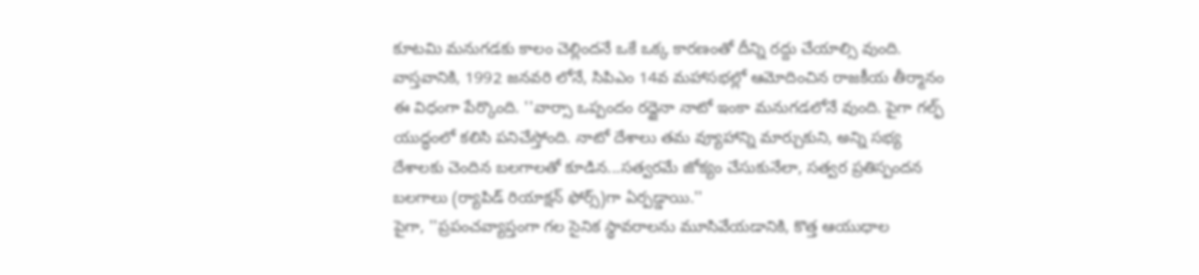కూటమి మనుగడకు కాలం చెల్లిందనే ఒకే ఒక్క కారణంతో దీన్ని రద్దు చేయాల్సి వుంది. వాస్తవానికి, 1992 జనవరి లోనే, సిపిఎం 14వ మహాసభల్లో ఆమోదించిన రాజకీయ తీర్మానం ఈ విధంగా పేర్కొంది. ''వార్సా ఒప్పందం రద్దైనా నాటో ఇంకా మనుగడలోనే వుంది. పైగా గల్ఫ్‌ యుద్ధంలో కలిసి పనిచేస్తోంది. నాటో దేశాలు తమ వ్యూహాన్ని మార్చుకుని, అన్ని సభ్య దేశాలకు చెందిన బలగాలతో కూడిన...సత్వరమే జోక్యం చేసుకునేలా, సత్వర ప్రతిస్పందన బలగాలు (ర్యాపిడ్‌ రియాక్షన్‌ ఫోర్స్‌)గా ఏర్పడ్డాయి.''
పైగా, ''ప్రపంచవ్యాప్తంగా గల సైనిక స్థావరాలను మూసివేయడానికి, కొత్త ఆయుధాల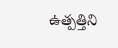ఉత్పత్తిని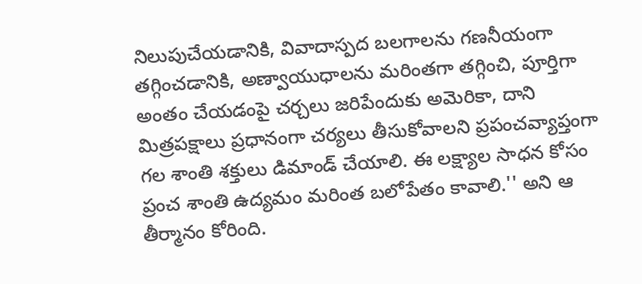నిలుపుచేయడానికి, వివాదాస్పద బలగాలను గణనీయంగా తగ్గించడానికి, అణ్వాయుధాలను మరింతగా తగ్గించి, పూర్తిగా అంతం చేయడంపై చర్చలు జరిపేందుకు అమెరికా, దాని మిత్రపక్షాలు ప్రధానంగా చర్యలు తీసుకోవాలని ప్రపంచవ్యాప్తంగా గల శాంతి శక్తులు డిమాండ్‌ చేయాలి. ఈ లక్ష్యాల సాధన కోసం ప్రంచ శాంతి ఉద్యమం మరింత బలోపేతం కావాలి.'' అని ఆ తీర్మానం కోరింది.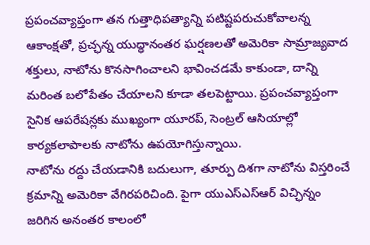ప్రపంచవ్యాప్తంగా తన గుత్తాధిపత్యాన్ని పటిష్టపరుచుకోవాలన్న ఆకాంక్షతో, ప్రచ్ఛన్న యుద్ధానంతర ఘర్షణలతో అమెరికా సామ్రాజ్యవాద శక్తులు, నాటోను కొనసాగించాలని భావించడమే కాకుండా, దాన్ని మరింత బలోపేతం చేయాలని కూడా తలపెట్టాయి. ప్రపంచవ్యాప్తంగా సైనిక ఆపరేషన్లకు ముఖ్యంగా యూరప్‌, సెంట్రల్‌ ఆసియాల్లో కార్యకలాపాలకు నాటోను ఉపయోగిస్తున్నాయి.
నాటోను రద్దు చేయడానికి బదులుగా, తూర్పు దిశగా నాటోను విస్తరించే క్రమాన్ని అమెరికా వేగిరపరిచింది. పైగా యుఎస్‌ఎస్‌ఆర్‌ విచ్ఛిన్నం జరిగిన అనంతర కాలంలో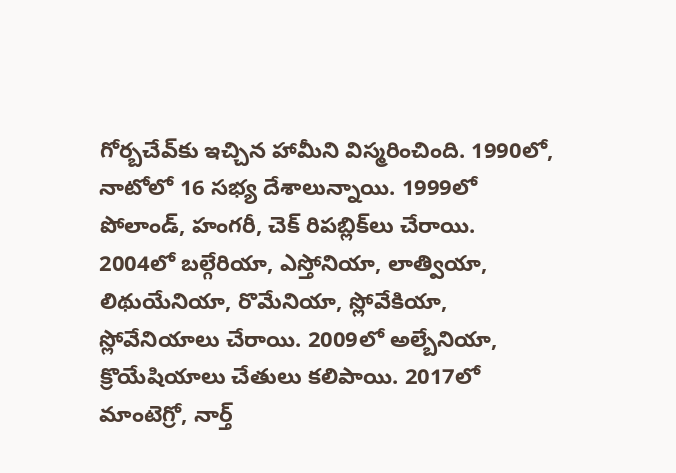గోర్బచేవ్‌కు ఇచ్చిన హామీని విస్మరించింది. 1990లో, నాటోలో 16 సభ్య దేశాలున్నాయి. 1999లో పోలాండ్‌, హంగరీ, చెక్‌ రిపబ్లిక్‌లు చేరాయి. 2004లో బల్గేరియా, ఎస్తోనియా, లాత్వియా, లిథుయేనియా, రొమేనియా, స్లోవేకియా, స్లోవేనియాలు చేరాయి. 2009లో అల్బేనియా, క్రొయేషియాలు చేతులు కలిపాయి. 2017లో మాంటెగ్రో, నార్త్‌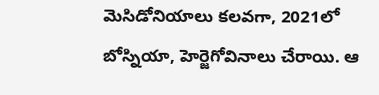మెసిడోనియాలు కలవగా, 2021లో బోస్నియా, హెర్జెగోవినాలు చేరాయి. ఆ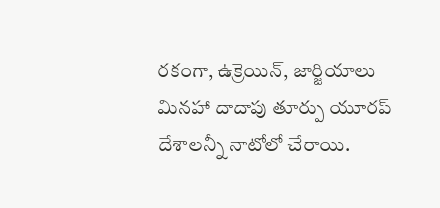రకంగా, ఉక్రెయిన్‌, జార్జియాలు మినహా దాదాపు తూర్పు యూరప్‌ దేశాలన్నీ నాటోలో చేరాయి.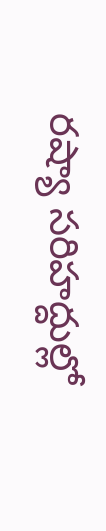రష్యా సరిహద్దుల్లో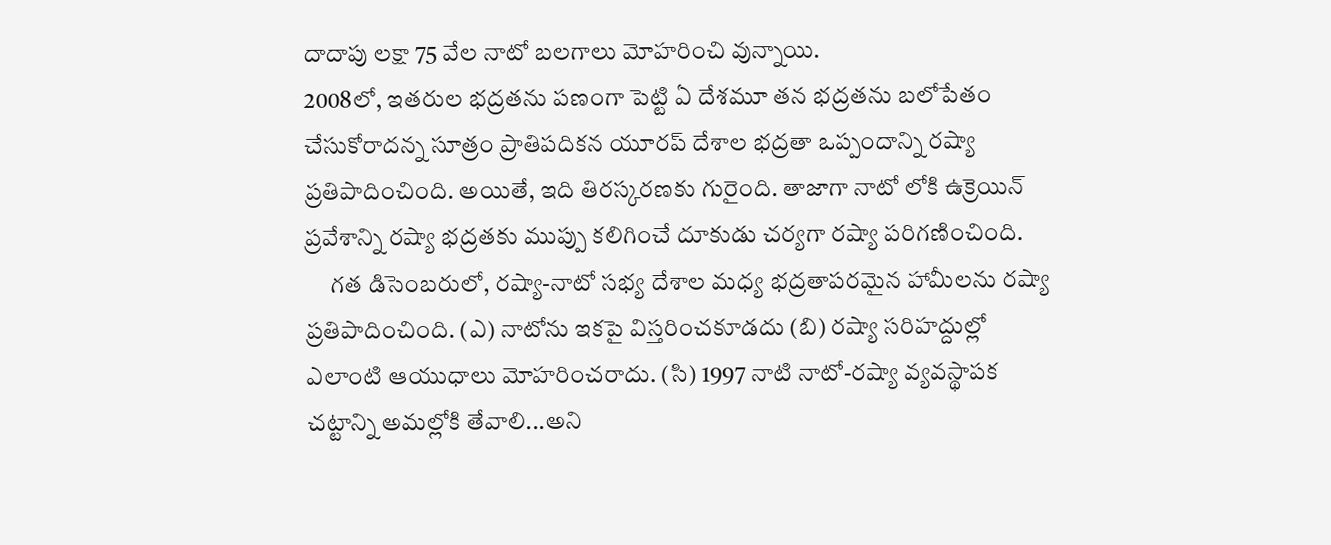దాదాపు లక్షా 75 వేల నాటో బలగాలు మోహరించి వున్నాయి.
2008లో, ఇతరుల భద్రతను పణంగా పెట్టి ఏ దేశమూ తన భద్రతను బలోపేతం చేసుకోరాదన్న సూత్రం ప్రాతిపదికన యూరప్‌ దేశాల భద్రతా ఒప్పందాన్ని రష్యా ప్రతిపాదించింది. అయితే, ఇది తిరస్కరణకు గురైంది. తాజాగా నాటో లోకి ఉక్రెయిన్‌ ప్రవేశాన్ని రష్యా భద్రతకు ముప్పు కలిగించే దూకుడు చర్యగా రష్యా పరిగణించింది.
     గత డిసెంబరులో, రష్యా-నాటో సభ్య దేశాల మధ్య భద్రతాపరమైన హామీలను రష్యా ప్రతిపాదించింది. (ఎ) నాటోను ఇకపై విస్తరించకూడదు (బి) రష్యా సరిహద్దుల్లో ఎలాంటి ఆయుధాలు మోహరించరాదు. (సి) 1997 నాటి నాటో-రష్యా వ్యవస్థాపక చట్టాన్ని అమల్లోకి తేవాలి...అని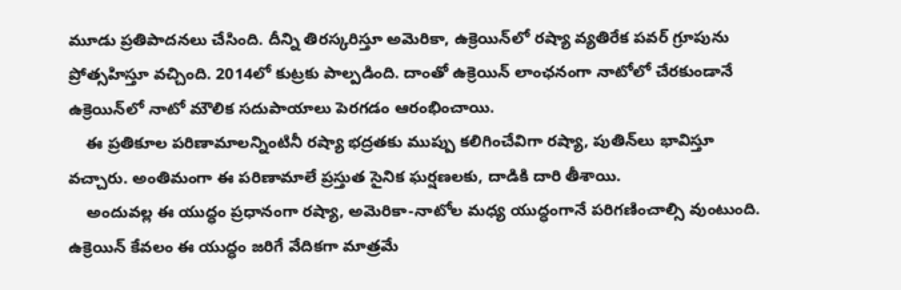మూడు ప్రతిపాదనలు చేసింది. దీన్ని తిరస్కరిస్తూ అమెరికా, ఉక్రెయిన్‌లో రష్యా వ్యతిరేక పవర్‌ గ్రూపును ప్రోత్సహిస్తూ వచ్చింది. 2014లో కుట్రకు పాల్పడింది. దాంతో ఉక్రెయిన్‌ లాంఛనంగా నాటోలో చేరకుండానే ఉక్రెయిన్‌లో నాటో మౌలిక సదుపాయాలు పెరగడం ఆరంభించాయి.
    ఈ ప్రతికూల పరిణామాలన్నింటినీ రష్యా భద్రతకు ముప్పు కలిగించేవిగా రష్యా, పుతిన్‌లు భావిస్తూ వచ్చారు. అంతిమంగా ఈ పరిణామాలే ప్రస్తుత సైనిక ఘర్షణలకు, దాడికి దారి తీశాయి.
    అందువల్ల ఈ యుద్ధం ప్రధానంగా రష్యా, అమెరికా-నాటోల మధ్య యుద్ధంగానే పరిగణించాల్సి వుంటుంది. ఉక్రెయిన్‌ కేవలం ఈ యుద్ధం జరిగే వేదికగా మాత్రమే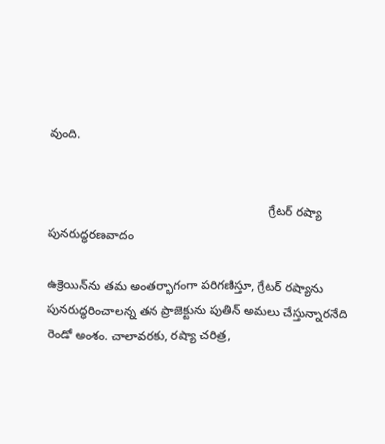వుంది.


                                                                 గ్రేటర్‌ రష్యా పునరుద్ధరణవాదం

ఉక్రెయిన్‌ను తమ అంతర్భాగంగా పరిగణిస్తూ, గ్రేటర్‌ రష్యాను పునరుద్ధరించాలన్న తన ప్రాజెక్టును పుతిన్‌ అమలు చేస్తున్నారనేది రెండో అంశం. చాలావరకు, రష్యా చరిత్ర,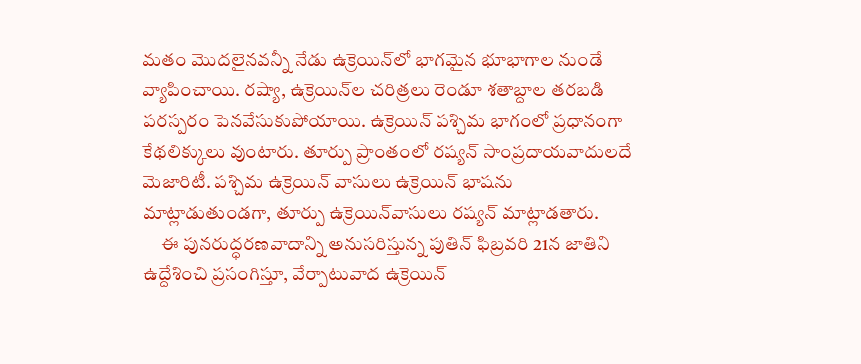మతం మొదలైనవన్నీ నేడు ఉక్రెయిన్‌లో భాగమైన భూభాగాల నుండే వ్యాపించాయి. రష్యా, ఉక్రెయిన్‌ల చరిత్రలు రెండూ శతాబ్దాల తరబడి పరస్పరం పెనవేసుకుపోయాయి. ఉక్రెయిన్‌ పశ్చిమ భాగంలో ప్రధానంగా కేథలిక్కులు వుంటారు. తూర్పు ప్రాంతంలో రష్యన్‌ సాంప్రదాయవాదులదే మెజారిటీ. పశ్చిమ ఉక్రెయిన్‌ వాసులు ఉక్రెయిన్‌ భాషను మాట్లాడుతుండగా, తూర్పు ఉక్రెయిన్‌వాసులు రష్యన్‌ మాట్లాడతారు.
     ఈ పునరుద్ధరణవాదాన్ని అనుసరిస్తున్న పుతిన్‌ ఫిబ్రవరి 21న జాతిని ఉద్దేశించి ప్రసంగిస్తూ, వేర్పాటువాద ఉక్రెయిన్‌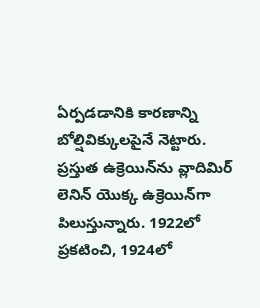ఏర్పడడానికి కారణాన్ని బోల్షివిక్కులపైనే నెట్టారు. ప్రస్తుత ఉక్రెయిన్‌ను వ్లాదిమిర్‌ లెనిన్‌ యొక్క ఉక్రెయిన్‌గా పిలుస్తున్నారు. 1922లో ప్రకటించి, 1924లో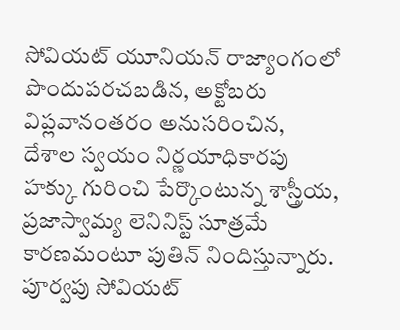సోవియట్‌ యూనియన్‌ రాజ్యాంగంలో పొందుపరచబడిన, అక్టోబరు విప్లవానంతరం అనుసరించిన, దేశాల స్వయం నిర్ణయాధికారపు హక్కు గురించి పేర్కొంటున్న శాస్త్రీయ, ప్రజాస్వామ్య లెనినిస్ట్‌ సూత్రమే కారణమంటూ పుతిన్‌ నిందిస్తున్నారు. పూర్వపు సోవియట్‌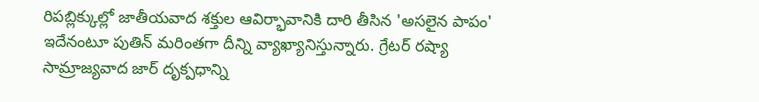రిపబ్లిక్కుల్లో జాతీయవాద శక్తుల ఆవిర్భావానికి దారి తీసిన 'అసలైన పాపం' ఇదేనంటూ పుతిన్‌ మరింతగా దీన్ని వ్యాఖ్యానిస్తున్నారు. గ్రేటర్‌ రష్యా సామ్రాజ్యవాద జార్‌ దృక్పధాన్ని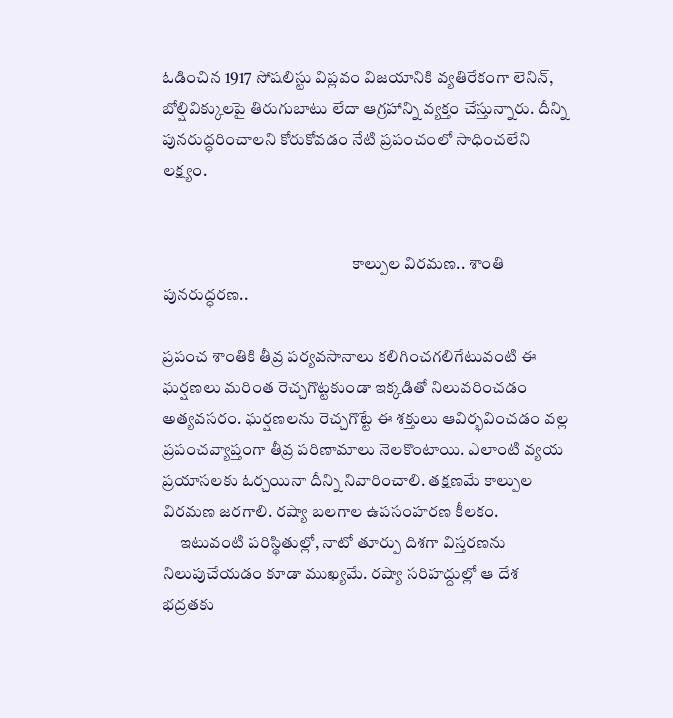ఓడించిన 1917 సోషలిస్టు విప్లవం విజయానికి వ్యతిరేకంగా లెనిన్‌, బోల్షివిక్కులపై తిరుగుబాటు లేదా ఆగ్రహాన్ని వ్యక్తం చేస్తున్నారు. దీన్ని పునరుద్ధరించాలని కోరుకోవడం నేటి ప్రపంచంలో సాధించలేని లక్ష్యం.


                                                         కాల్పుల విరమణ.. శాంతి పునరుద్ధరణ..

ప్రపంచ శాంతికి తీవ్ర పర్యవసానాలు కలిగించగలిగేటువంటి ఈ ఘర్షణలు మరింత రెచ్చగొట్టకుండా ఇక్కడితో నిలువరించడం అత్యవసరం. ఘర్షణలను రెచ్చగొట్టే ఈ శక్తులు ఆవిర్భవించడం వల్ల ప్రపంచవ్యాప్తంగా తీవ్ర పరిణామాలు నెలకొంటాయి. ఎలాంటి వ్యయ ప్రయాసలకు ఓర్చయినా దీన్ని నివారించాలి. తక్షణమే కాల్పుల విరమణ జరగాలి. రష్యా బలగాల ఉపసంహరణ కీలకం.
     ఇటువంటి పరిస్థితుల్లో, నాటో తూర్పు దిశగా విస్తరణను నిలుపుచేయడం కూడా ముఖ్యమే. రష్యా సరిహద్దుల్లో ఆ దేశ భద్రతకు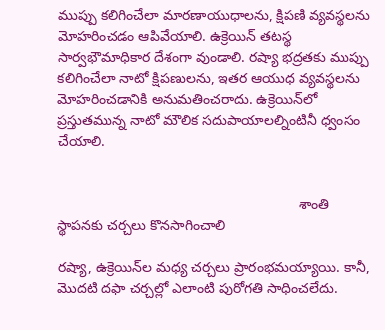ముప్పు కలిగించేలా మారణాయుధాలను, క్షిపణి వ్యవస్థలను మోహరించడం ఆపివేయాలి. ఉక్రెయిన్‌ తటస్థ సార్వభౌమాధికార దేశంగా వుండాలి. రష్యా భద్రతకు ముప్పు కలిగించేలా నాటో క్షిపణులను, ఇతర ఆయుధ వ్యవస్థలను మోహరించడానికి అనుమతించరాదు. ఉక్రెయిన్‌లో ప్రస్తుతమున్న నాటో మౌలిక సదుపాయాలల్నింటినీ ధ్వంసం చేయాలి.


                                                             శాంతి స్థాపనకు చర్చలు కొనసాగించాలి

రష్యా, ఉక్రెయిన్‌ల మధ్య చర్చలు ప్రారంభమయ్యాయి. కానీ, మొదటి దఫా చర్చల్లో ఎలాంటి పురోగతి సాధించలేదు.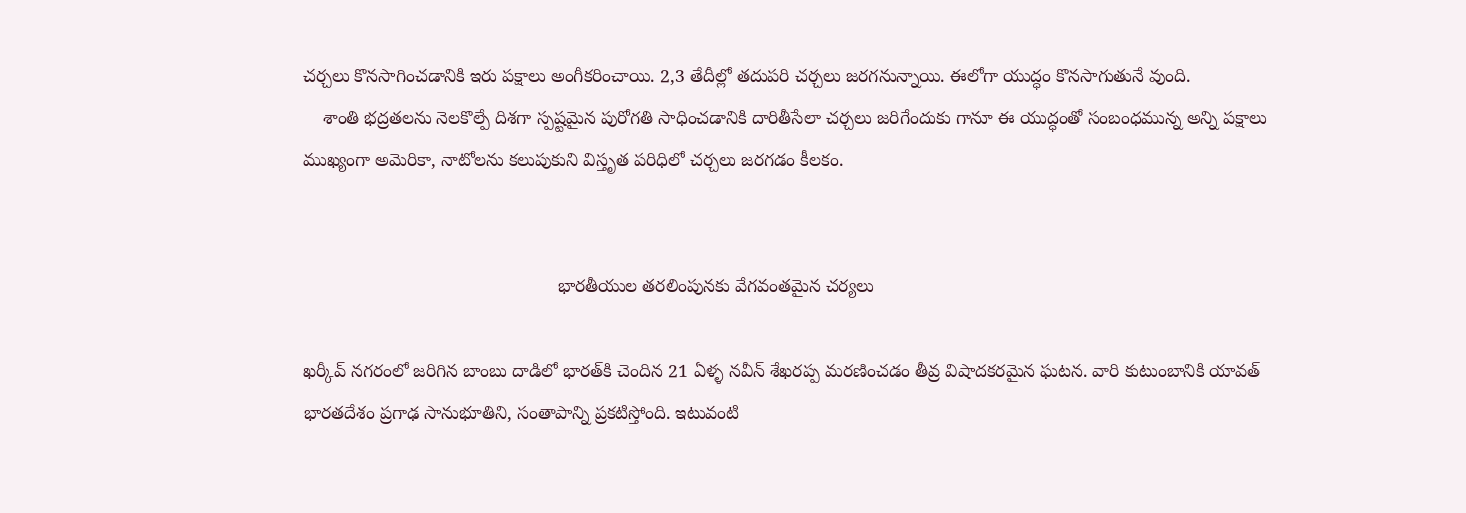చర్చలు కొనసాగించడానికి ఇరు పక్షాలు అంగీకరించాయి. 2,3 తేదీల్లో తదుపరి చర్చలు జరగనున్నాయి. ఈలోగా యుద్ధం కొనసాగుతునే వుంది.
    శాంతి భద్రతలను నెలకొల్పే దిశగా స్పష్టమైన పురోగతి సాధించడానికి దారితీసేలా చర్చలు జరిగేందుకు గానూ ఈ యుద్ధంతో సంబంధమున్న అన్ని పక్షాలు ముఖ్యంగా అమెరికా, నాటోలను కలుపుకుని విస్తృత పరిధిలో చర్చలు జరగడం కీలకం.


                                                  భారతీయుల తరలింపునకు వేగవంతమైన చర్యలు

ఖర్కీవ్‌ నగరంలో జరిగిన బాంబు దాడిలో భారత్‌కి చెందిన 21 ఏళ్ళ నవీన్‌ శేఖరప్ప మరణించడం తీవ్ర విషాదకరమైన ఘటన. వారి కుటుంబానికి యావత్‌ భారతదేశం ప్రగాఢ సానుభూతిని, సంతాపాన్ని ప్రకటిస్తోంది. ఇటువంటి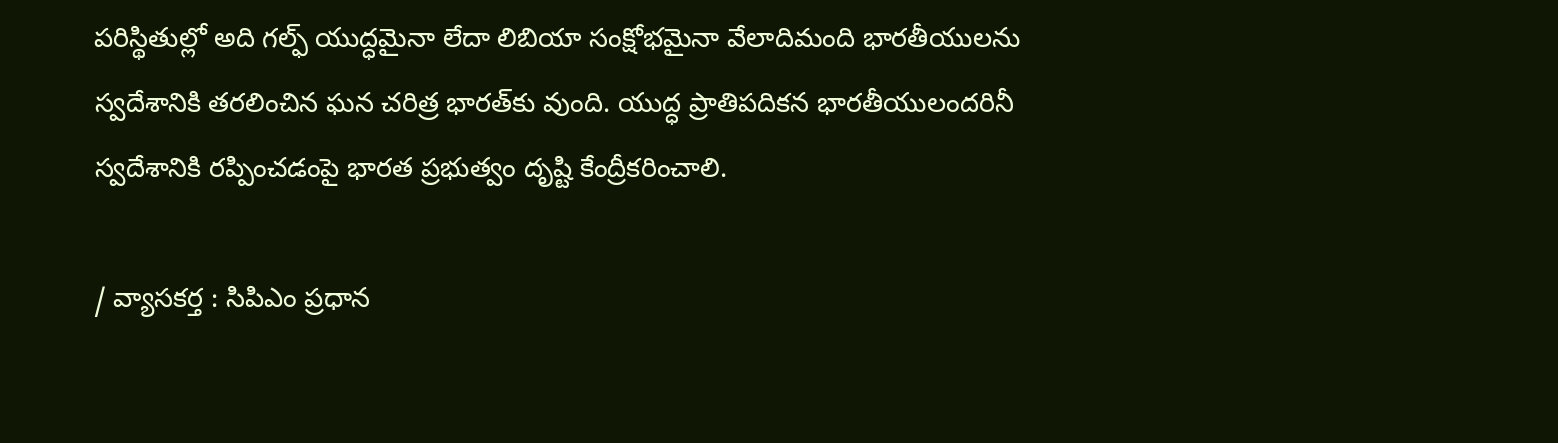పరిస్థితుల్లో అది గల్ఫ్‌ యుద్ధమైనా లేదా లిబియా సంక్షోభమైనా వేలాదిమంది భారతీయులను స్వదేశానికి తరలించిన ఘన చరిత్ర భారత్‌కు వుంది. యుద్ధ ప్రాతిపదికన భారతీయులందరినీ స్వదేశానికి రప్పించడంపై భారత ప్రభుత్వం దృష్టి కేంద్రీకరించాలి.

/ వ్యాసకర్త : సిపిఎం ప్రధాన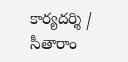కార్యదర్శి /
సీతారాం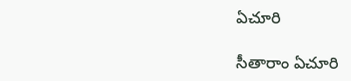ఏచూరి

సీతారాం ఏచూరి